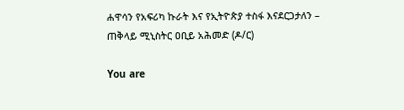ሐዋሳን የአፍሪካ ኩራት እና የኢትዮጵያ ተስፋ እናደርጋታለን – ጠቅላይ ሚኒስትር ዐቢይ አሕመድ (ዶ/ር)

You are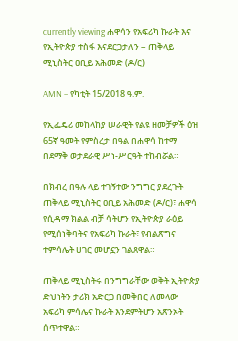currently viewing ሐዋሳን የአፍሪካ ኩራት እና የኢትዮጵያ ተስፋ እናደርጋታለን – ጠቅላይ ሚኒስትር ዐቢይ አሕመድ (ዶ/ር)

AMN – የካቲት 15/2018 ዓ.ም.

የኢፌዴሪ መከላከያ ሠራዊት የልዩ ዘመቻዎች ዕዝ 65ኛ ዓመት የምስረታ በዓል በሐዋሳ ከተማ በደማቅ ወታደራዊ ሥነ-ሥርዓት ተከብሯል።

በክብረ በዓሉ ላይ ተገኝተው ንግግር ያደረጉት ጠቅላይ ሚኒስትር ዐቢይ አሕመድ (ዶ/ር)፣ ሐዋሳ የሲዳማ ክልል ብቻ ሳትሆን የኢትዮጵያ ራዕይ የሚሰነቅባትና የአፍሪካ ኩራት፣ የብልጽግና ተምሳሌት ሀገር መሆኗን ገልጸዋል።

ጠቅላይ ሚኒስትሩ በንግግራቸው ወቅት ኢትዮጵያ ድህነትን ታሪክ አድርጋ በመቅበር ለመላው አፍሪካ ምሳሌና ኩራት እንደምትሆን አጽንኦት ሰጥተዋል።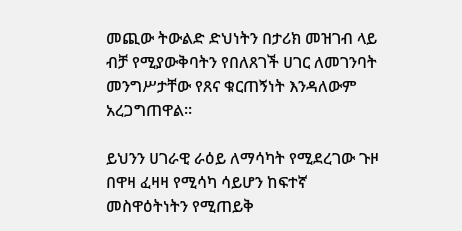መጪው ትውልድ ድህነትን በታሪክ መዝገብ ላይ ብቻ የሚያውቅባትን የበለጸገች ሀገር ለመገንባት መንግሥታቸው የጸና ቁርጠኝነት እንዳለውም አረጋግጠዋል።

ይህንን ሀገራዊ ራዕይ ለማሳካት የሚደረገው ጉዞ በዋዛ ፈዛዛ የሚሳካ ሳይሆን ከፍተኛ መስዋዕትነትን የሚጠይቅ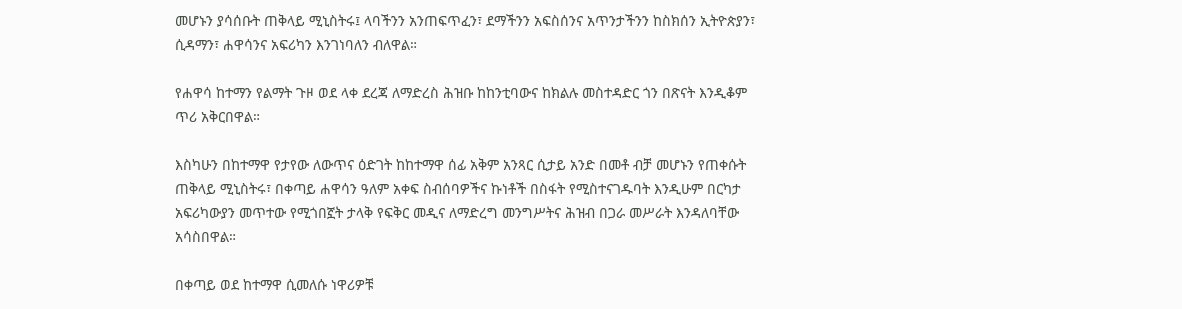መሆኑን ያሳሰቡት ጠቅላይ ሚኒስትሩ፤ ላባችንን አንጠፍጥፈን፣ ደማችንን አፍስሰንና አጥንታችንን ከስክሰን ኢትዮጵያን፣ ሲዳማን፣ ሐዋሳንና አፍሪካን እንገነባለን ብለዋል።

የሐዋሳ ከተማን የልማት ጉዞ ወደ ላቀ ደረጃ ለማድረስ ሕዝቡ ከከንቲባውና ከክልሉ መስተዳድር ጎን በጽናት እንዲቆም ጥሪ አቅርበዋል።

እስካሁን በከተማዋ የታየው ለውጥና ዕድገት ከከተማዋ ሰፊ አቅም አንጻር ሲታይ አንድ በመቶ ብቻ መሆኑን የጠቀሱት ጠቅላይ ሚኒስትሩ፣ በቀጣይ ሐዋሳን ዓለም አቀፍ ስብሰባዎችና ኩነቶች በስፋት የሚስተናገዱባት እንዲሁም በርካታ አፍሪካውያን መጥተው የሚጎበኟት ታላቅ የፍቅር መዲና ለማድረግ መንግሥትና ሕዝብ በጋራ መሥራት እንዳለባቸው አሳስበዋል።

በቀጣይ ወደ ከተማዋ ሲመለሱ ነዋሪዎቹ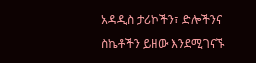አዳዲስ ታሪኮችን፣ ድሎችንና ስኬቶችን ይዘው እንደሚገናኙ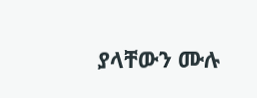ያላቸውን ሙሉ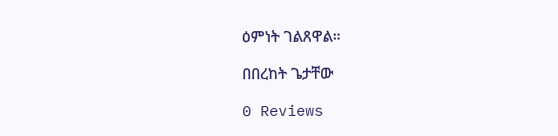ዕምነት ገልጸዋል።

በበረከት ጌታቸው

0 Reviews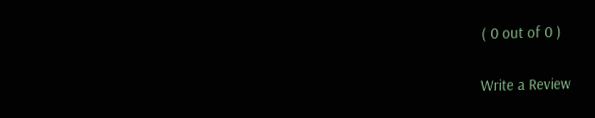( 0 out of 0 )

Write a Review